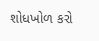શોધખોળ કરો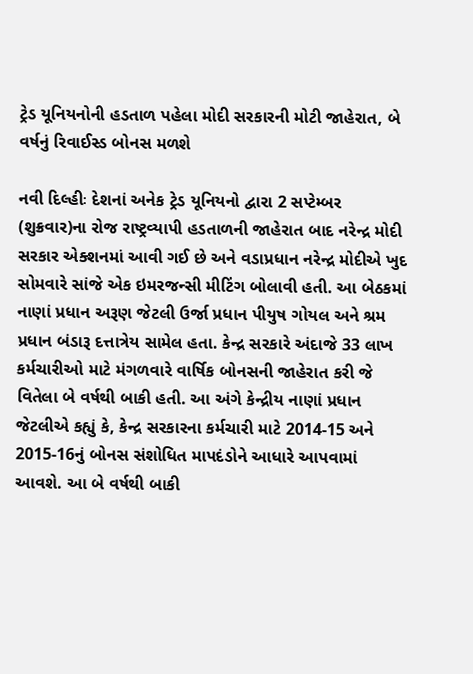ટ્રેડ યૂનિયનોની હડતાળ પહેલા મોદી સરકારની મોટી જાહેરાત, બે વર્ષનું રિવાઈસ્ડ બોનસ મળશે

નવી દિલ્હીઃ દેશનાં અનેક ટ્રેડ યૂનિયનો દ્વારા 2 સપ્ટેમ્બર (શુક્રવાર)ના રોજ રાષ્ટ્રવ્યાપી હડતાળની જાહેરાત બાદ નરેન્દ્ર મોદી સરકાર એક્શનમાં આવી ગઈ છે અને વડાપ્રધાન નરેન્દ્ર મોદીએ ખુદ સોમવારે સાંજે એક ઇમરજન્સી મીટિંગ બોલાવી હતી. આ બેઠકમાં નાણાં પ્રધાન અરૂણ જેટલી ઉર્જા પ્રધાન પીયુષ ગોયલ અને શ્રમ પ્રધાન બંડારૂ દત્તાત્રેય સામેલ હતા. કેન્દ્ર સરકારે અંદાજે 33 લાખ કર્મચારીઓ માટે મંગળવારે વાર્ષિક બોનસની જાહેરાત કરી જે વિતેલા બે વર્ષથી બાકી હતી. આ અંગે કેન્દ્રીય નાણાં પ્રધાન જેટલીએ કહ્યું કે, કેન્દ્ર સરકારના કર્મચારી માટે 2014-15 અને 2015-16નું બોનસ સંશોધિત માપદંડોને આધારે આપવામાં આવશે. આ બે વર્ષથી બાકી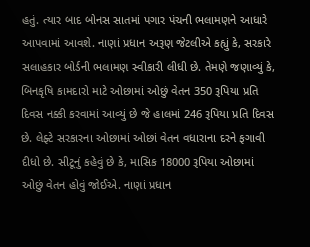હતું. ત્યાર બાદ બોનસ સાતમાં પગાર પંચની ભલામણને આધારે આપવામાં આવશે. નાણાં પ્રધાન અરૂણ જેટલીએ કહ્યું કે, સરકારે સલાહકાર બોર્ડની ભલામણ સ્વીકારી લીધી છે. તેમણે જણાવ્યું કે, બિનકૃષિ કામદારો માટે ઓછામાં ઓછું વેતન 350 રૂપિયા પ્રતિ દિવસ નક્કી કરવામાં આવ્યું છે જે હાલમાં 246 રૂપિયા પ્રતિ દિવસ છે. લેફ્ટે સરકારના ઓછામાં ઓછાં વેતન વધારાના દરને ફગાવી દીધો છે. સીટૂનું કહેવું છે કે, માસિક 18000 રૂપિયા ઓછામાં ઓછું વેતન હોવું જોઈએ. નાણાં પ્રધાન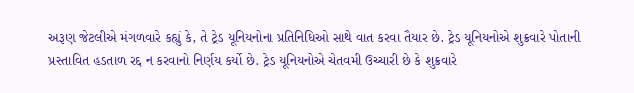અરૂણ જેટલીએ મંગળવારે કહ્યું કે, તે ટ્રેડ યૂનિયનોના પ્રતિનિધિઓ સાથે વાત કરવા તૈયાર છે. ટ્રેડ યૂનિયનોએ શુક્રવારે પોતાની પ્રસ્તાવિત હડતાળ રદ્દ ન કરવાનો નિર્ણય કર્યો છે. ટ્રેડ યૂનિયનોએ ચેતવમી ઉચ્ચારી છે કે શુક્રવારે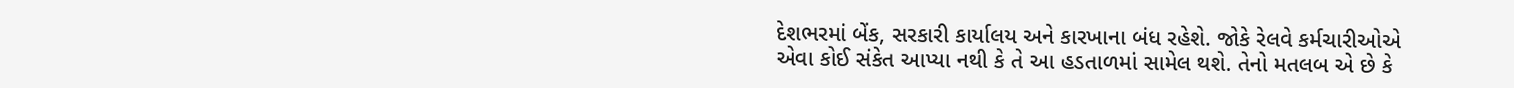દેશભરમાં બેંક, સરકારી કાર્યાલય અને કારખાના બંધ રહેશે. જોકે રેલવે કર્મચારીઓએ એવા કોઈ સંકેત આપ્યા નથી કે તે આ હડતાળમાં સામેલ થશે. તેનો મતલબ એ છે કે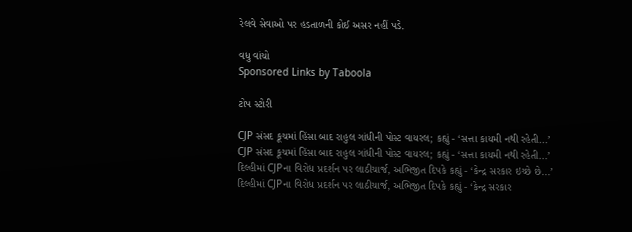રેલવે સેવાઓ પર હડતાળની કોઈ અસર નહીં પડે.

વધુ વાંચો
Sponsored Links by Taboola

ટોપ સ્ટોરી

CJP સંસદ કૂચમાં હિંસા બાદ રાહુલ ગાંધીની પોસ્ટ વાયરલ; કહ્યું - ‘સત્તા કાયમી નથી રહેતી...’
CJP સંસદ કૂચમાં હિંસા બાદ રાહુલ ગાંધીની પોસ્ટ વાયરલ; કહ્યું - ‘સત્તા કાયમી નથી રહેતી...’
દિલ્હીમાં CJPના વિરોધ પ્રદર્શન પર લાઠીચાર્જ, અભિજીત દિપકે કહ્યું - ‘કેન્દ્ર સરકાર ઇચ્છે છે...’
દિલ્હીમાં CJPના વિરોધ પ્રદર્શન પર લાઠીચાર્જ, અભિજીત દિપકે કહ્યું - ‘કેન્દ્ર સરકાર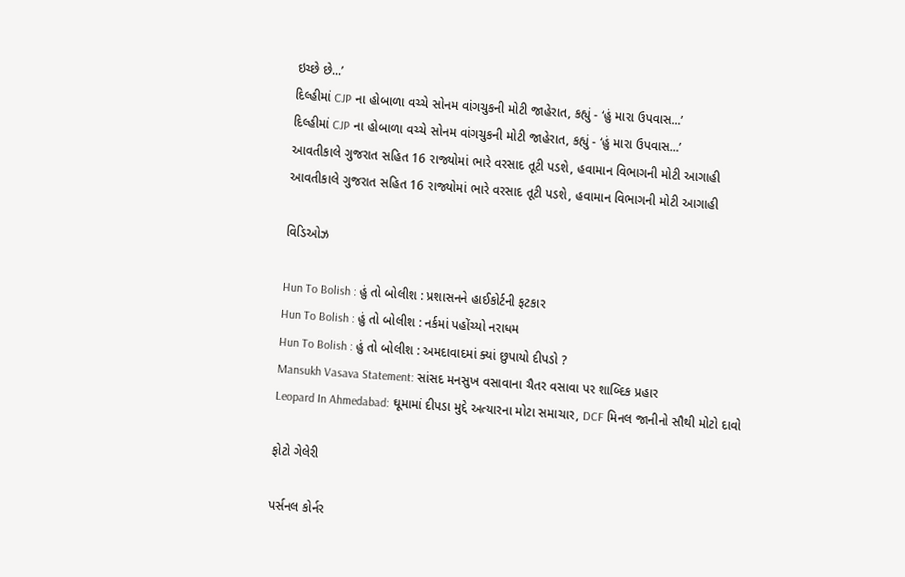ઇચ્છે છે...’
દિલ્હીમાં CJP ના હોબાળા વચ્ચે સોનમ વાંગચુકની મોટી જાહેરાત, કહ્યું - ‘હું મારા ઉપવાસ...’
દિલ્હીમાં CJP ના હોબાળા વચ્ચે સોનમ વાંગચુકની મોટી જાહેરાત, કહ્યું - ‘હું મારા ઉપવાસ...’
આવતીકાલે ગુજરાત સહિત 16 રાજ્યોમાં ભારે વરસાદ તૂટી પડશે, હવામાન વિભાગની મોટી આગાહી
આવતીકાલે ગુજરાત સહિત 16 રાજ્યોમાં ભારે વરસાદ તૂટી પડશે, હવામાન વિભાગની મોટી આગાહી

વિડિઓઝ

Hun To Bolish : હું તો બોલીશ : પ્રશાસનને હાઈકોર્ટની ફટકાર
Hun To Bolish : હું તો બોલીશ : નર્કમાં પહોંચ્યો નરાધમ
Hun To Bolish : હું તો બોલીશ : અમદાવાદમાં ક્યાં છુપાયો દીપડો ?
Mansukh Vasava Statement: સાંસદ મનસુખ વસાવાના ચૈતર વસાવા પર શાબ્દિક પ્રહાર
Leopard In Ahmedabad: ઘૂમામાં દીપડા મુદ્દે અત્યારના મોટા સમાચાર, DCF મિનલ જાનીનો સૌથી મોટો દાવો

ફોટો ગેલેરી

પર્સનલ કોર્નર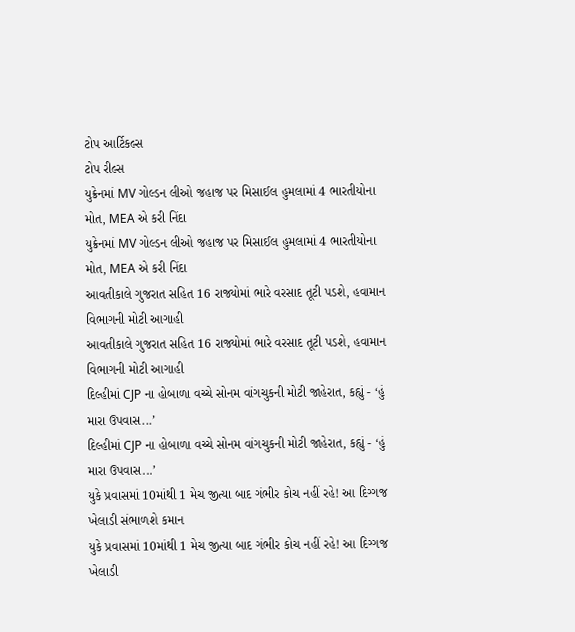ટોપ આર્ટિકલ્સ
ટોપ રીલ્સ
યુક્રેનમાં MV ગોલ્ડન લીઓ જહાજ પર મિસાઈલ હુમલામાં 4 ભારતીયોના મોત, MEA એ કરી નિંદા
યુક્રેનમાં MV ગોલ્ડન લીઓ જહાજ પર મિસાઈલ હુમલામાં 4 ભારતીયોના મોત, MEA એ કરી નિંદા
આવતીકાલે ગુજરાત સહિત 16 રાજ્યોમાં ભારે વરસાદ તૂટી પડશે, હવામાન વિભાગની મોટી આગાહી
આવતીકાલે ગુજરાત સહિત 16 રાજ્યોમાં ભારે વરસાદ તૂટી પડશે, હવામાન વિભાગની મોટી આગાહી
દિલ્હીમાં CJP ના હોબાળા વચ્ચે સોનમ વાંગચુકની મોટી જાહેરાત, કહ્યું - ‘હું મારા ઉપવાસ...’
દિલ્હીમાં CJP ના હોબાળા વચ્ચે સોનમ વાંગચુકની મોટી જાહેરાત, કહ્યું - ‘હું મારા ઉપવાસ...’
યુકે પ્રવાસમાં 10માંથી 1 મેચ જીત્યા બાદ ગંભીર કોચ નહીં રહે! આ દિગ્ગજ ખેલાડી સંભાળશે કમાન
યુકે પ્રવાસમાં 10માંથી 1 મેચ જીત્યા બાદ ગંભીર કોચ નહીં રહે! આ દિગ્ગજ ખેલાડી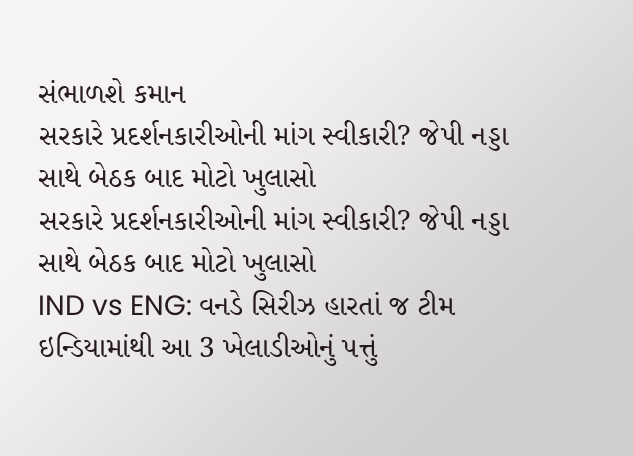સંભાળશે કમાન
સરકારે પ્રદર્શનકારીઓની માંગ સ્વીકારી? જેપી નડ્ડા સાથે બેઠક બાદ મોટો ખુલાસો
સરકારે પ્રદર્શનકારીઓની માંગ સ્વીકારી? જેપી નડ્ડા સાથે બેઠક બાદ મોટો ખુલાસો
IND vs ENG: વનડે સિરીઝ હારતાં જ ટીમ ઇન્ડિયામાંથી આ 3 ખેલાડીઓનું પત્તું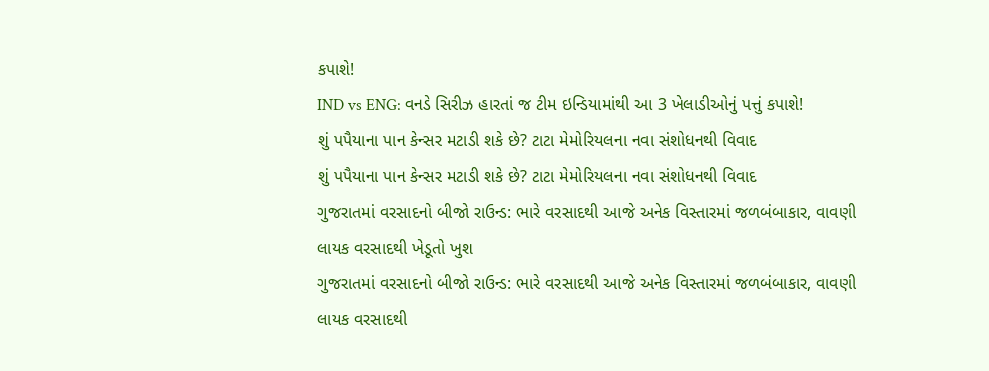કપાશે!
IND vs ENG: વનડે સિરીઝ હારતાં જ ટીમ ઇન્ડિયામાંથી આ 3 ખેલાડીઓનું પત્તું કપાશે!
શું પપૈયાના પાન કેન્સર મટાડી શકે છે? ટાટા મેમોરિયલના નવા સંશોધનથી વિવાદ
શું પપૈયાના પાન કેન્સર મટાડી શકે છે? ટાટા મેમોરિયલના નવા સંશોધનથી વિવાદ
ગુજરાતમાં વરસાદનો બીજો રાઉન્ડ: ભારે વરસાદથી આજે અનેક વિસ્તારમાં જળબંબાકાર, વાવણી લાયક વરસાદથી ખેડૂતો ખુશ
ગુજરાતમાં વરસાદનો બીજો રાઉન્ડ: ભારે વરસાદથી આજે અનેક વિસ્તારમાં જળબંબાકાર, વાવણી લાયક વરસાદથી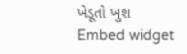ખેડૂતો ખુશ
Embed widget